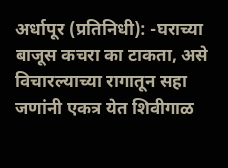अर्धापूर (प्रतिनिधी): -घराच्या बाजूस कचरा का टाकता, असे विचारल्याच्या रागातून सहा जणांनी एकत्र येत शिवीगाळ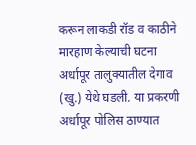करून लाकडी रॉड व काठीने मारहाण केल्याची घटना अर्धापूर तालुक्यातील देगाव (खु.) येथे घडली. या प्रकरणी अर्धापूर पोलिस ठाण्यात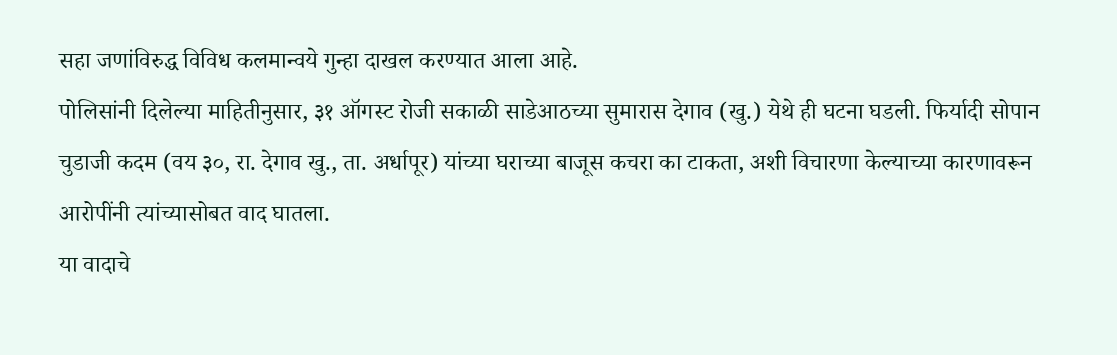सहा जणांविरुद्ध विविध कलमान्वये गुन्हा दाखल करण्यात आला आहे.
पोलिसांनी दिलेल्या माहितीनुसार, ३१ ऑगस्ट रोजी सकाळी साडेआठच्या सुमारास देगाव (खु.) येथे ही घटना घडली. फिर्यादी सोपान चुडाजी कदम (वय ३०, रा. देगाव खु., ता. अर्धापूर) यांच्या घराच्या बाजूस कचरा का टाकता, अशी विचारणा केल्याच्या कारणावरून आरोपींनी त्यांच्यासोबत वाद घातला.
या वादाचे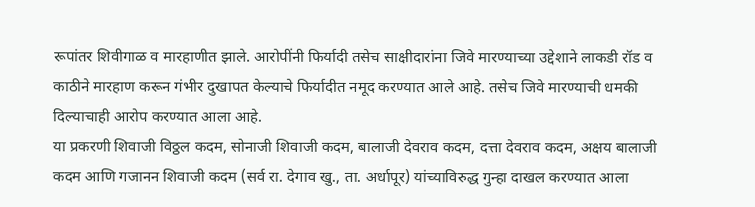रूपांतर शिवीगाळ व मारहाणीत झाले. आरोपींनी फिर्यादी तसेच साक्षीदारांना जिवे मारण्याच्या उद्देशाने लाकडी रॉड व काठीने मारहाण करून गंभीर दुखापत केल्याचे फिर्यादीत नमूद करण्यात आले आहे. तसेच जिवे मारण्याची धमकी दिल्याचाही आरोप करण्यात आला आहे.
या प्रकरणी शिवाजी विठ्ठल कदम, सोनाजी शिवाजी कदम, बालाजी देवराव कदम, दत्ता देवराव कदम, अक्षय बालाजी कदम आणि गजानन शिवाजी कदम (सर्व रा. देगाव खु., ता. अर्धापूर) यांच्याविरुद्ध गुन्हा दाखल करण्यात आला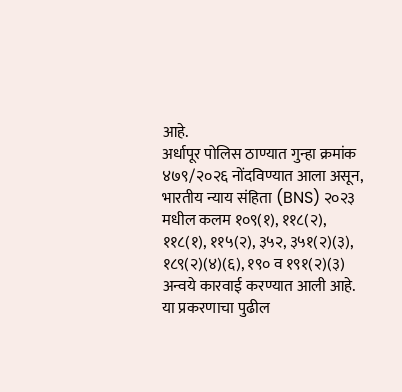आहे.
अर्धापूर पोलिस ठाण्यात गुन्हा क्रमांक ४७९/२०२६ नोंदविण्यात आला असून, भारतीय न्याय संहिता (BNS) २०२३ मधील कलम १०९(१), ११८(२), ११८(१), ११५(२), ३५२, ३५१(२)(३), १८९(२)(४)(६), १९० व १९१(२)(३) अन्वये कारवाई करण्यात आली आहे. या प्रकरणाचा पुढील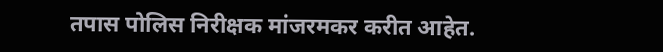तपास पोलिस निरीक्षक मांजरमकर करीत आहेत.